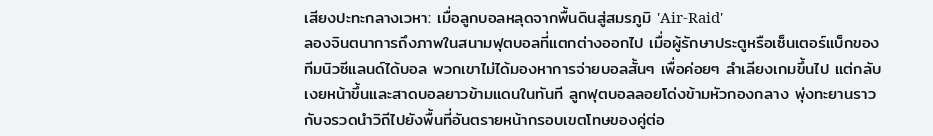เสียงปะทะกลางเวหา: เมื่อลูกบอลหลุดจากพื้นดินสู่สมรภูมิ 'Air-Raid'
ลองจินตนาการถึงภาพในสนามฟุตบอลที่แตกต่างออกไป เมื่อผู้รักษาประตูหรือเซ็นเตอร์แบ็กของทีมนิวซีแลนด์ได้บอล พวกเขาไม่ได้มองหาการจ่ายบอลสั้นๆ เพื่อค่อยๆ ลำเลียงเกมขึ้นไป แต่กลับเงยหน้าขึ้นและสาดบอลยาวข้ามแดนในทันที ลูกฟุตบอลลอยโด่งข้ามหัวกองกลาง พุ่งทะยานราวกับจรวดนำวิถีไปยังพื้นที่อันตรายหน้ากรอบเขตโทษของคู่ต่อ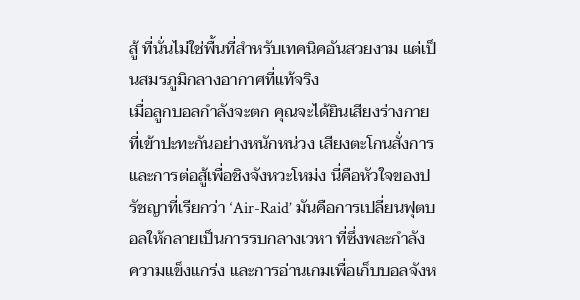สู้ ที่นั่นไม่ใช่พื้นที่สำหรับเทคนิคอันสวยงาม แต่เป็นสมรภูมิกลางอากาศที่แท้จริง
เมื่อลูกบอลกำลังจะตก คุณจะได้ยินเสียงร่างกายที่เข้าปะทะกันอย่างหนักหน่วง เสียงตะโกนสั่งการ และการต่อสู้เพื่อชิงจังหวะโหม่ง นี่คือหัวใจของปรัชญาที่เรียกว่า ‘Air-Raid’ มันคือการเปลี่ยนฟุตบอลให้กลายเป็นการรบกลางเวหา ที่ซึ่งพละกำลัง ความแข็งแกร่ง และการอ่านเกมเพื่อเก็บบอลจังห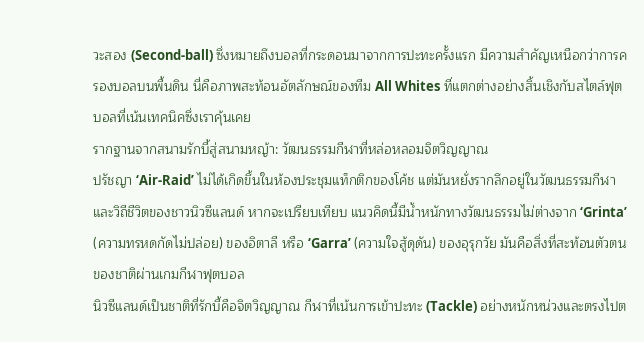วะสอง (Second-ball) ซึ่งหมายถึงบอลที่กระดอนมาจากการปะทะครั้งแรก มีความสำคัญเหนือกว่าการครองบอลบนพื้นดิน นี่คือภาพสะท้อนอัตลักษณ์ของทีม All Whites ที่แตกต่างอย่างสิ้นเชิงกับสไตล์ฟุตบอลที่เน้นเทคนิคซึ่งเราคุ้นเคย
รากฐานจากสนามรักบี้สู่สนามหญ้า: วัฒนธรรมกีฬาที่หล่อหลอมจิตวิญญาณ
ปรัชญา ‘Air-Raid’ ไม่ได้เกิดขึ้นในห้องประชุมแท็กติกของโค้ช แต่มันหยั่งรากลึกอยู่ในวัฒนธรรมกีฬาและวิถีชีวิตของชาวนิวซีแลนด์ หากจะเปรียบเทียบ แนวคิดนี้มีน้ำหนักทางวัฒนธรรมไม่ต่างจาก ‘Grinta’ (ความทรหดกัดไม่ปล่อย) ของอิตาลี หรือ ‘Garra’ (ความใจสู้ดุดัน) ของอุรุกวัย มันคือสิ่งที่สะท้อนตัวตนของชาติผ่านเกมกีฬาฟุตบอล
นิวซีแลนด์เป็นชาติที่รักบี้คือจิตวิญญาณ กีฬาที่เน้นการเข้าปะทะ (Tackle) อย่างหนักหน่วงและตรงไปต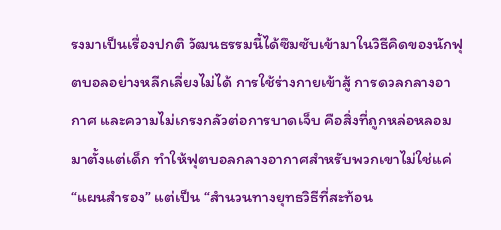รงมาเป็นเรื่องปกติ วัฒนธรรมนี้ได้ซึมซับเข้ามาในวิธีคิดของนักฟุตบอลอย่างหลีกเลี่ยงไม่ได้ การใช้ร่างกายเข้าสู้ การดวลกลางอากาศ และความไม่เกรงกลัวต่อการบาดเจ็บ คือสิ่งที่ถูกหล่อหลอมมาตั้งแต่เด็ก ทำให้ฟุตบอลกลางอากาศสำหรับพวกเขาไม่ใช่แค่ “แผนสำรอง” แต่เป็น “สำนวนทางยุทธวิธีที่สะท้อน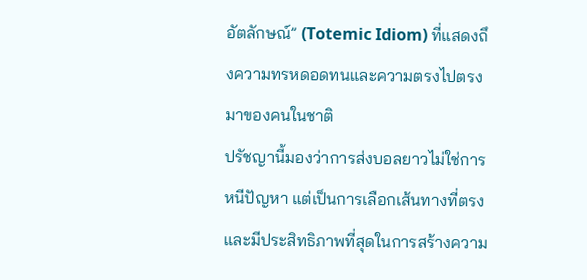อัตลักษณ์” (Totemic Idiom) ที่แสดงถึงความทรหดอดทนและความตรงไปตรงมาของคนในชาติ
ปรัชญานี้มองว่าการส่งบอลยาวไม่ใช่การหนีปัญหา แต่เป็นการเลือกเส้นทางที่ตรงและมีประสิทธิภาพที่สุดในการสร้างความ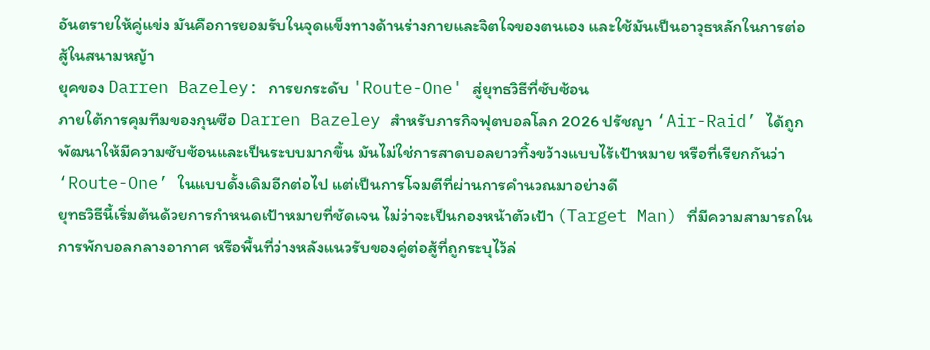อันตรายให้คู่แข่ง มันคือการยอมรับในจุดแข็งทางด้านร่างกายและจิตใจของตนเอง และใช้มันเป็นอาวุธหลักในการต่อสู้ในสนามหญ้า
ยุคของ Darren Bazeley: การยกระดับ 'Route-One' สู่ยุทธวิธีที่ซับซ้อน
ภายใต้การคุมทีมของกุนซือ Darren Bazeley สำหรับภารกิจฟุตบอลโลก 2026 ปรัชญา ‘Air-Raid’ ได้ถูกพัฒนาให้มีความซับซ้อนและเป็นระบบมากขึ้น มันไม่ใช่การสาดบอลยาวทิ้งขว้างแบบไร้เป้าหมาย หรือที่เรียกกันว่า ‘Route-One’ ในแบบดั้งเดิมอีกต่อไป แต่เป็นการโจมตีที่ผ่านการคำนวณมาอย่างดี
ยุทธวิธีนี้เริ่มต้นด้วยการกำหนดเป้าหมายที่ชัดเจน ไม่ว่าจะเป็นกองหน้าตัวเป้า (Target Man) ที่มีความสามารถในการพักบอลกลางอากาศ หรือพื้นที่ว่างหลังแนวรับของคู่ต่อสู้ที่ถูกระบุไว้ล่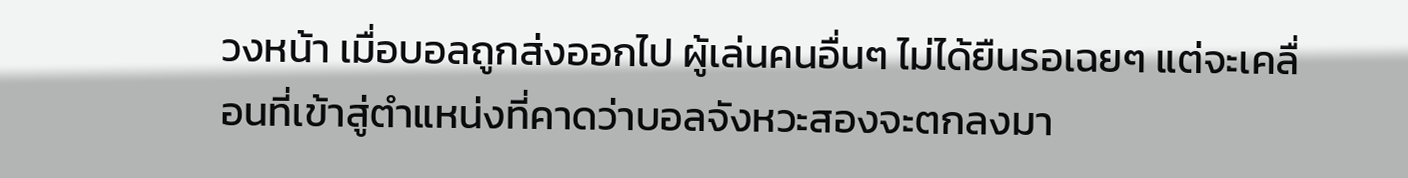วงหน้า เมื่อบอลถูกส่งออกไป ผู้เล่นคนอื่นๆ ไม่ได้ยืนรอเฉยๆ แต่จะเคลื่อนที่เข้าสู่ตำแหน่งที่คาดว่าบอลจังหวะสองจะตกลงมา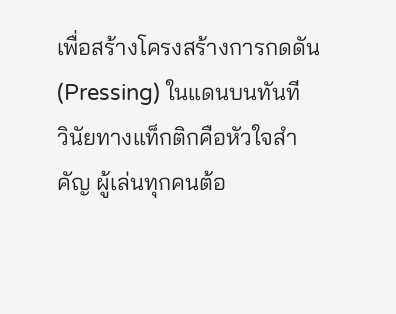เพื่อสร้างโครงสร้างการกดดัน (Pressing) ในแดนบนทันที
วินัยทางแท็กติกคือหัวใจสำคัญ ผู้เล่นทุกคนต้อ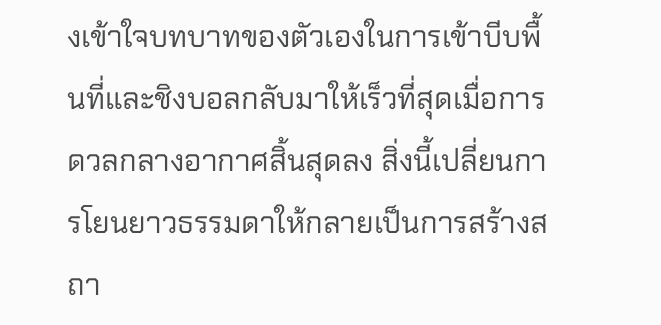งเข้าใจบทบาทของตัวเองในการเข้าบีบพื้นที่และชิงบอลกลับมาให้เร็วที่สุดเมื่อการดวลกลางอากาศสิ้นสุดลง สิ่งนี้เปลี่ยนการโยนยาวธรรมดาให้กลายเป็นการสร้างสถา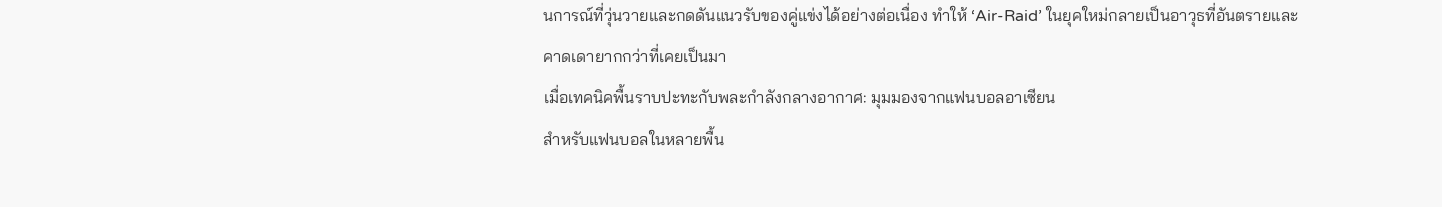นการณ์ที่วุ่นวายและกดดันแนวรับของคู่แข่งได้อย่างต่อเนื่อง ทำให้ ‘Air-Raid’ ในยุคใหม่กลายเป็นอาวุธที่อันตรายและคาดเดายากกว่าที่เคยเป็นมา
เมื่อเทคนิคพื้นราบปะทะกับพละกำลังกลางอากาศ: มุมมองจากแฟนบอลอาเซียน
สำหรับแฟนบอลในหลายพื้น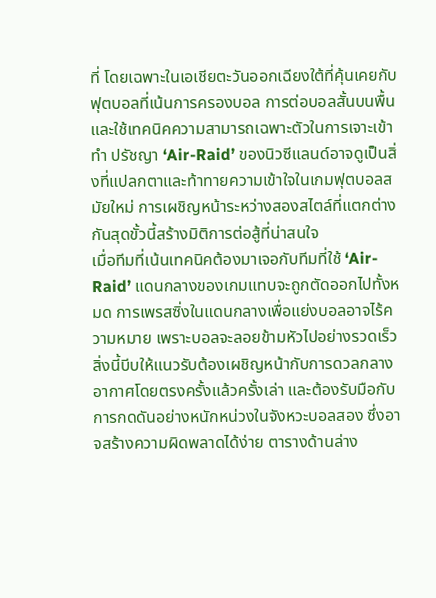ที่ โดยเฉพาะในเอเชียตะวันออกเฉียงใต้ที่คุ้นเคยกับฟุตบอลที่เน้นการครองบอล การต่อบอลสั้นบนพื้น และใช้เทคนิคความสามารถเฉพาะตัวในการเจาะเข้าทำ ปรัชญา ‘Air-Raid’ ของนิวซีแลนด์อาจดูเป็นสิ่งที่แปลกตาและท้าทายความเข้าใจในเกมฟุตบอลสมัยใหม่ การเผชิญหน้าระหว่างสองสไตล์ที่แตกต่างกันสุดขั้วนี้สร้างมิติการต่อสู้ที่น่าสนใจ
เมื่อทีมที่เน้นเทคนิคต้องมาเจอกับทีมที่ใช้ ‘Air-Raid’ แดนกลางของเกมแทบจะถูกตัดออกไปทั้งหมด การเพรสซิ่งในแดนกลางเพื่อแย่งบอลอาจไร้ความหมาย เพราะบอลจะลอยข้ามหัวไปอย่างรวดเร็ว สิ่งนี้บีบให้แนวรับต้องเผชิญหน้ากับการดวลกลางอากาศโดยตรงครั้งแล้วครั้งเล่า และต้องรับมือกับการกดดันอย่างหนักหน่วงในจังหวะบอลสอง ซึ่งอาจสร้างความผิดพลาดได้ง่าย ตารางด้านล่าง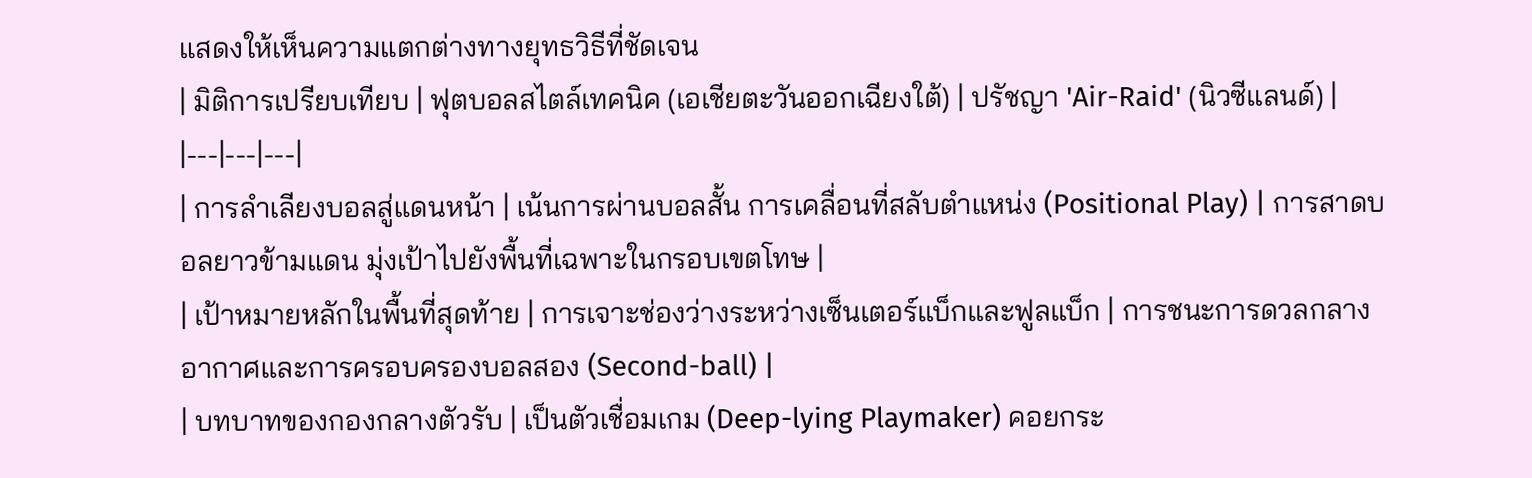แสดงให้เห็นความแตกต่างทางยุทธวิธีที่ชัดเจน
| มิติการเปรียบเทียบ | ฟุตบอลสไตล์เทคนิค (เอเชียตะวันออกเฉียงใต้) | ปรัชญา 'Air-Raid' (นิวซีแลนด์) |
|---|---|---|
| การลำเลียงบอลสู่แดนหน้า | เน้นการผ่านบอลสั้น การเคลื่อนที่สลับตำแหน่ง (Positional Play) | การสาดบอลยาวข้ามแดน มุ่งเป้าไปยังพื้นที่เฉพาะในกรอบเขตโทษ |
| เป้าหมายหลักในพื้นที่สุดท้าย | การเจาะช่องว่างระหว่างเซ็นเตอร์แบ็กและฟูลแบ็ก | การชนะการดวลกลางอากาศและการครอบครองบอลสอง (Second-ball) |
| บทบาทของกองกลางตัวรับ | เป็นตัวเชื่อมเกม (Deep-lying Playmaker) คอยกระ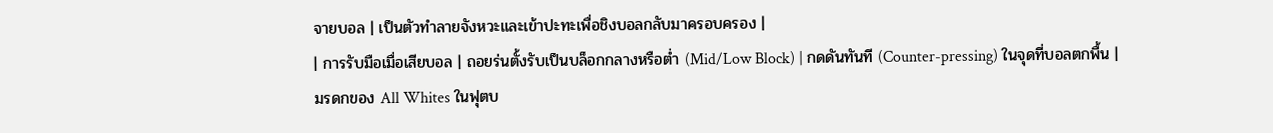จายบอล | เป็นตัวทำลายจังหวะและเข้าปะทะเพื่อชิงบอลกลับมาครอบครอง |
| การรับมือเมื่อเสียบอล | ถอยร่นตั้งรับเป็นบล็อกกลางหรือต่ำ (Mid/Low Block) | กดดันทันที (Counter-pressing) ในจุดที่บอลตกพื้น |
มรดกของ All Whites ในฟุตบ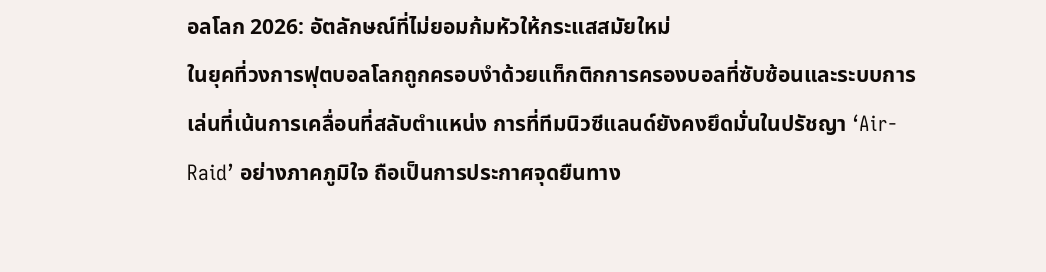อลโลก 2026: อัตลักษณ์ที่ไม่ยอมก้มหัวให้กระแสสมัยใหม่
ในยุคที่วงการฟุตบอลโลกถูกครอบงำด้วยแท็กติกการครองบอลที่ซับซ้อนและระบบการเล่นที่เน้นการเคลื่อนที่สลับตำแหน่ง การที่ทีมนิวซีแลนด์ยังคงยึดมั่นในปรัชญา ‘Air-Raid’ อย่างภาคภูมิใจ ถือเป็นการประกาศจุดยืนทาง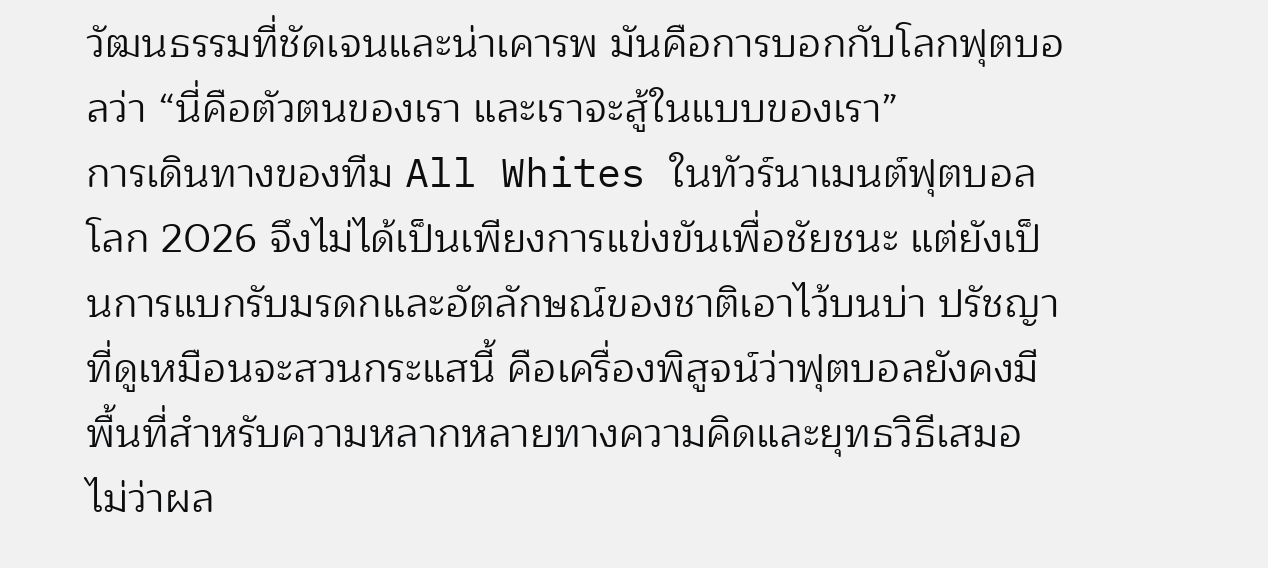วัฒนธรรมที่ชัดเจนและน่าเคารพ มันคือการบอกกับโลกฟุตบอลว่า “นี่คือตัวตนของเรา และเราจะสู้ในแบบของเรา”
การเดินทางของทีม All Whites ในทัวร์นาเมนต์ฟุตบอลโลก 2026 จึงไม่ได้เป็นเพียงการแข่งขันเพื่อชัยชนะ แต่ยังเป็นการแบกรับมรดกและอัตลักษณ์ของชาติเอาไว้บนบ่า ปรัชญาที่ดูเหมือนจะสวนกระแสนี้ คือเครื่องพิสูจน์ว่าฟุตบอลยังคงมีพื้นที่สำหรับความหลากหลายทางความคิดและยุทธวิธีเสมอ ไม่ว่าผล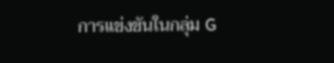การแข่งขันในกลุ่ม G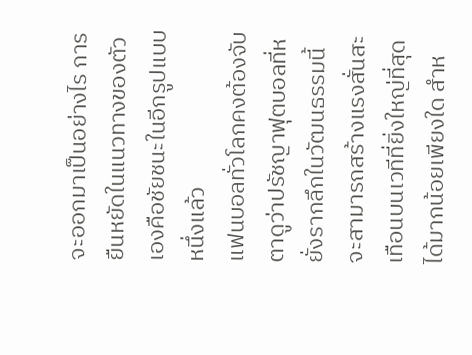จะออกมาเป็นอย่างไร การยืนหยัดในแนวทางของตัวเองคือชัยชนะในอีกรูปแบบหนึ่งแล้ว
แฟนบอลทั่วโลกคงต้องจับตาดูว่าปรัชญาฟุตบอลที่หยั่งรากลึกในวัฒนธรรมนี้ จะสามารถสร้างแรงสั่นสะเทือนบนเวทีที่ยิ่งใหญ่ที่สุดได้มากน้อยเพียงใด สำห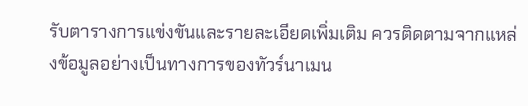รับตารางการแข่งขันและรายละเอียดเพิ่มเติม ควรติดตามจากแหล่งข้อมูลอย่างเป็นทางการของทัวร์นาเมน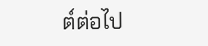ต์ต่อไป